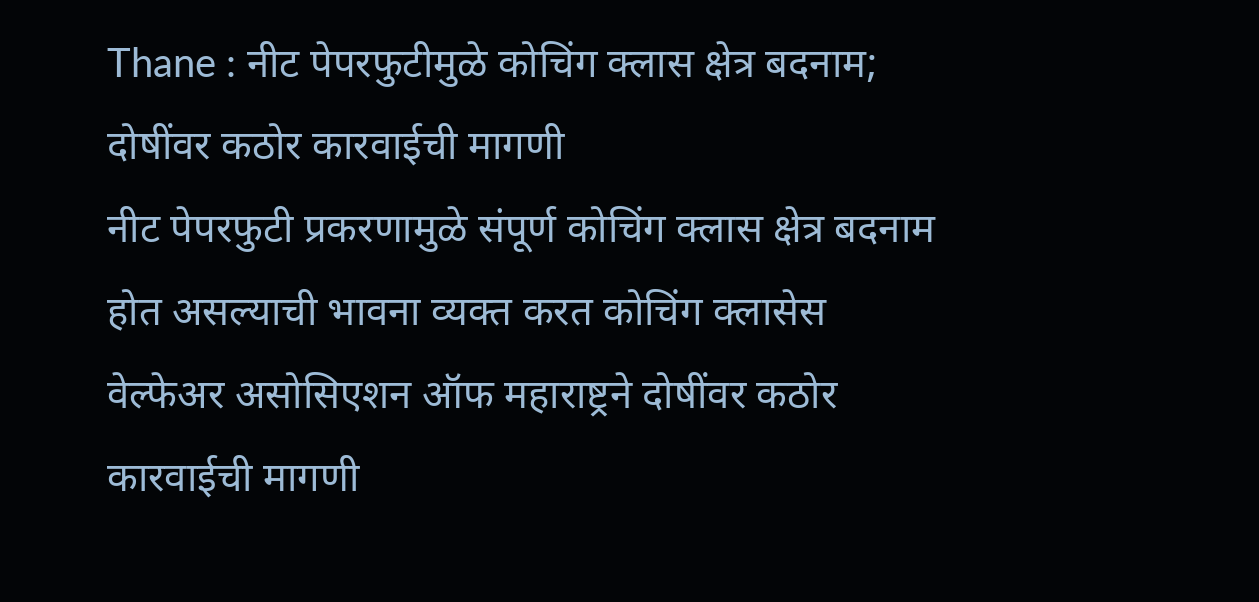Thane : नीट पेपरफुटीमुळे कोचिंग क्लास क्षेत्र बदनाम; दोषींवर कठोर कारवाईची मागणी
नीट पेपरफुटी प्रकरणामुळे संपूर्ण कोचिंग क्लास क्षेत्र बदनाम होत असल्याची भावना व्यक्त करत कोचिंग क्लासेस वेल्फेअर असोसिएशन ऑफ महाराष्ट्रने दोषींवर कठोर कारवाईची मागणी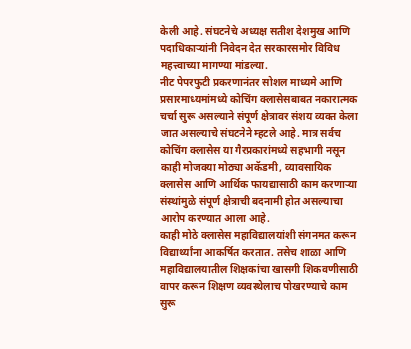केली आहे. संघटनेचे अध्यक्ष सतीश देशमुख आणि पदाधिकाऱ्यांनी निवेदन देत सरकारसमोर विविध महत्त्वाच्या मागण्या मांडल्या.
नीट पेपरफुटी प्रकरणानंतर सोशल माध्यमे आणि प्रसारमाध्यमांमध्ये कोचिंग क्लासेसबाबत नकारात्मक चर्चा सुरू असल्याने संपूर्ण क्षेत्रावर संशय व्यक्त केला जात असल्याचे संघटनेने म्हटले आहे. मात्र सर्वच कोचिंग क्लासेस या गैरप्रकारांमध्ये सहभागी नसून काही मोजक्या मोठ्या अकॅडमी, व्यावसायिक क्लासेस आणि आर्थिक फायद्यासाठी काम करणाऱ्या संस्थांमुळे संपूर्ण क्षेत्राची बदनामी होत असल्याचा आरोप करण्यात आला आहे.
काही मोठे क्लासेस महाविद्यालयांशी संगनमत करून विद्यार्थ्यांना आकर्षित करतात. तसेच शाळा आणि महाविद्यालयातील शिक्षकांचा खासगी शिकवणीसाठी वापर करून शिक्षण व्यवस्थेलाच पोखरण्याचे काम सुरू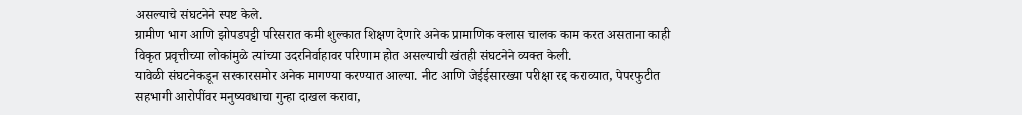असल्याचे संघटनेने स्पष्ट केले.
ग्रामीण भाग आणि झोपडपट्टी परिसरात कमी शुल्कात शिक्षण देणारे अनेक प्रामाणिक क्लास चालक काम करत असताना काही विकृत प्रवृत्तीच्या लोकांमुळे त्यांच्या उदरनिर्वाहावर परिणाम होत असल्याची खंतही संघटनेने व्यक्त केली.
यावेळी संघटनेकडून सरकारसमोर अनेक मागण्या करण्यात आल्या. नीट आणि जेईईसारख्या परीक्षा रद्द कराव्यात, पेपरफुटीत सहभागी आरोपींवर मनुष्यवधाचा गुन्हा दाखल करावा,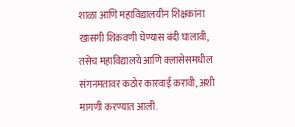शाळा आणि महाविद्यालयीन शिक्षकांना खासगी शिकवणी घेण्यास बंदी घालावी, तसेच महाविद्यालये आणि क्लासेसमधील संगनमतावर कठोर कारवाई करावी, अशी मागणी करण्यात आली.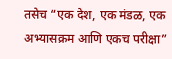तसेच “एक देश, एक मंडळ, एक अभ्यासक्रम आणि एकच परीक्षा”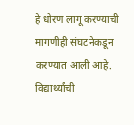हे धोरण लागू करण्याची मागणीही संघटनेकडून करण्यात आली आहे. विद्यार्थ्यांची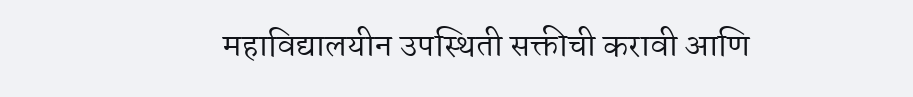महाविद्यालयीन उपस्थिती सक्तीची करावी आणि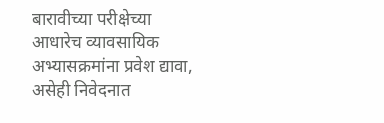बारावीच्या परीक्षेच्या आधारेच व्यावसायिक अभ्यासक्रमांना प्रवेश द्यावा, असेही निवेदनात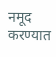नमूद करण्यात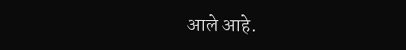आले आहे.